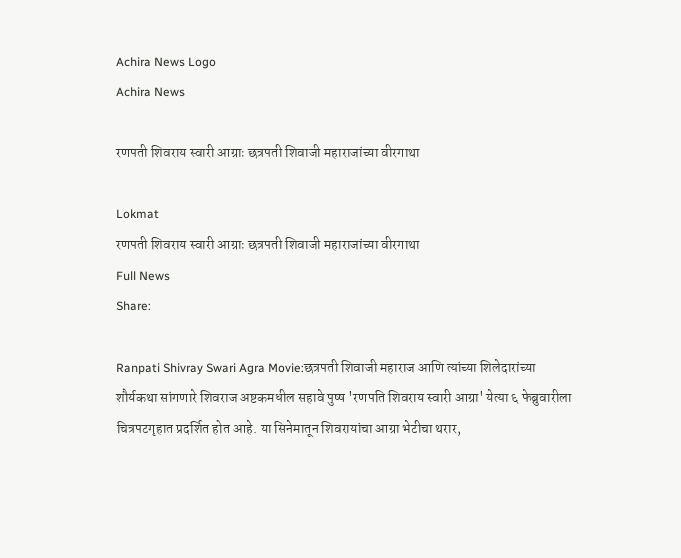Achira News Logo
Achira News

रणपती शिवराय स्वारी आग्राः छत्रपती शिवाजी महाराजांच्या वीरगाथा

Lokmat
रणपती शिवराय स्वारी आग्राः छत्रपती शिवाजी महाराजांच्या वीरगाथा
Full News
Share:

Ranpati Shivray Swari Agra Movie:छत्रपती शिवाजी महाराज आणि त्यांच्या शिलेदारांच्या शौर्यकथा सांगणारे शिवराज अष्टकमधील सहावे पुष्ष 'रणपति शिवराय स्वारी आग्रा' येत्या ६ फेब्रुवारीला चित्रपटगृहात प्रदर्शित होत आहे. या सिनेमातून शिवरायांचा आग्रा भेटीचा थरार,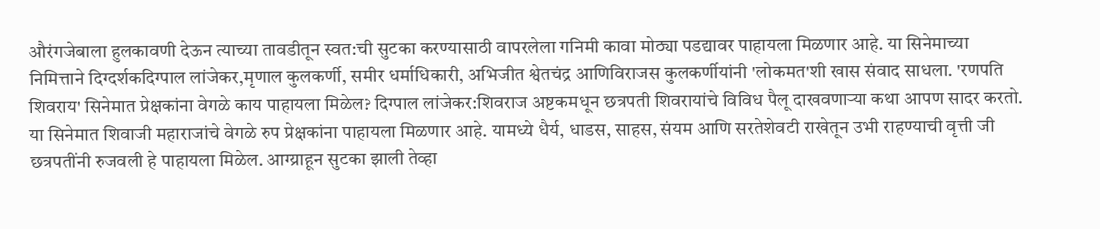औरंगजेबाला हुलकावणी देऊन त्याच्या तावडीतून स्वत:ची सुटका करण्यासाठी वापरलेला गनिमी कावा मोठ्या पडद्यावर पाहायला मिळणार आहे. या सिनेमाच्या निमित्ताने दिग्दर्शकदिग्पाल लांजेकर,मृणाल कुलकर्णी, समीर धर्माधिकारी, अभिजीत श्वेतचंद्र आणिविराजस कुलकर्णीयांनी 'लोकमत'शी खास संवाद साधला. 'रणपति शिवराय' सिनेमात प्रेक्षकांना वेगळे काय पाहायला मिळेल? दिग्पाल लांजेकर:शिवराज अष्टकमधून छत्रपती शिवरायांचे विविध पैलू दाखवणाऱ्या कथा आपण सादर करतो. या सिनेमात शिवाजी महाराजांचे वेगळे रुप प्रेक्षकांना पाहायला मिळणार आहे. यामध्ये धैर्य, धाडस, साहस, संयम आणि सरतेशेवटी राखेतून उभी राहण्याची वृत्ती जी छत्रपतींनी रुजवली हे पाहायला मिळेल. आग्य्राहून सुटका झाली तेव्हा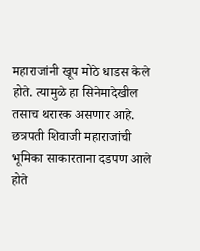महाराजांनी खूप मोठे धाडस केले होते. त्यामुळे हा सिनेमादेखील तसाच थरारक असणार आहे. छत्रपती शिवाजी महाराजांची भूमिका साकारताना दडपण आले होते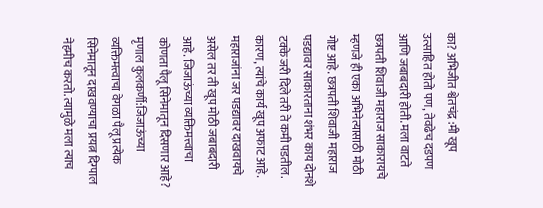का? अभिजीत श्वेतचंद्र :मी खूप उत्साहित होतो पण, तेवढेच दडपण आणि जबाबदारी होती. मला वाटते छत्रपती शिवाजी महाराज साकारायचे म्हणजे ही एका अभिनेत्यासाठी मोठी गोष्ट आहे. छत्रपती शिवाजी महाराज पडद्यावर साकारताना शंभर काय दोनशे टक्के जरी दिले तरी ते कमी पडतील. कारण, त्यांचे कार्य खूप अफाट आहे. महाराजांना जर पडद्यावर दाखवायचे असेल तर ती खूप मोठी जबाबदारी आहे. जिजाऊंच्या व्यक्तिमत्त्वाचा कोणता पैलू सिनेमातून दिसणार आहे? मृणाल कुलकर्णी:जिजाऊंच्या व्यक्तिमत्त्वाचा वेगळा पैलू प्रत्येक सिनेमातून दाखवण्याचा प्रयत्न दिग्पाल नेहमीच करतो. त्यामुळे मला त्याच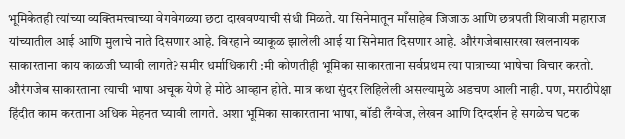भूमिकेतही त्यांच्या व्यक्तिमत्त्वाच्या वेगवेगळ्या छटा दाखवण्याची संधी मिळते. या सिनेमातून माँसाहेब जिजाऊ आणि छत्रपती शिवाजी महाराज यांच्यातील आई आणि मुलाचे नाते दिसणार आहे. विरहाने व्याकूळ झालेली आई या सिनेमात दिसणार आहे. औरंगजेबासारखा खलनायक साकारताना काय काळजी घ्यावी लागते? समीर धर्माधिकारी :मी कोणतीही भूमिका साकारताना सर्वप्रथम त्या पात्राच्या भाषेचा विचार करतो. औरंगजेब साकारताना त्याची भाषा अचूक येणे हे मोठे आव्हान होते. मात्र कथा सुंदर लिहिलेली असल्यामुळे अडचण आली नाही. पण, मराठीपेक्षा हिंदीत काम करताना अधिक मेहनत घ्यावी लागते. अशा भूमिका साकारताना भाषा, बॉडी लँग्वेज, लेखन आणि दिग्दर्शन हे सगळेच घटक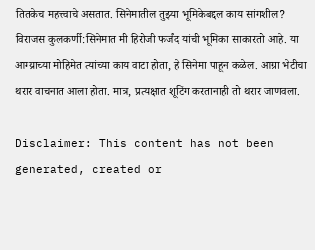तितकेच महत्त्वाचे असतात. सिनेमातील तुझ्या भूमिकेबद्दल काय सांगशील? विराजस कुलकर्णी:सिनेमात मी हिरोजी फर्जंद यांची भूमिका साकारतो आहे. या आग्य्राच्या मोहिमेत त्यांच्या काय वाटा होता, हे सिनेमा पाहून कळेल. आग्रा भेटीचा थरार वाचनात आला होता. मात्र, प्रत्यक्षात शूटिंग करतानाही तो थरार जाणवला.

Disclaimer: This content has not been generated, created or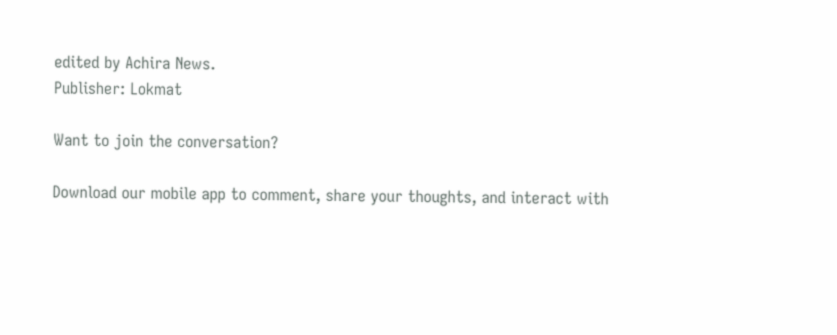edited by Achira News.
Publisher: Lokmat

Want to join the conversation?

Download our mobile app to comment, share your thoughts, and interact with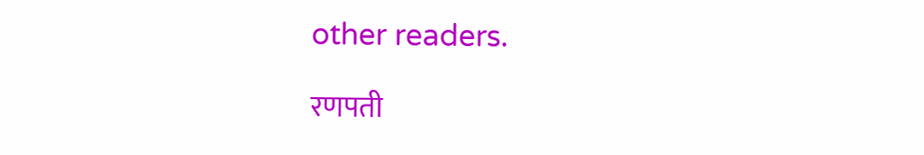other readers.

रणपती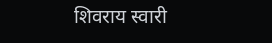शिवराय स्वारी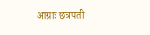आग्राः छत्रपती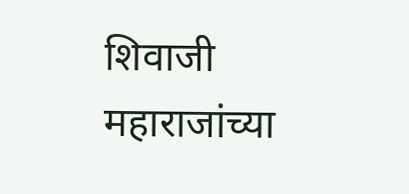शिवाजी महाराजांच्या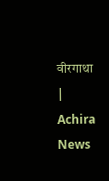वीरगाथा | Achira News